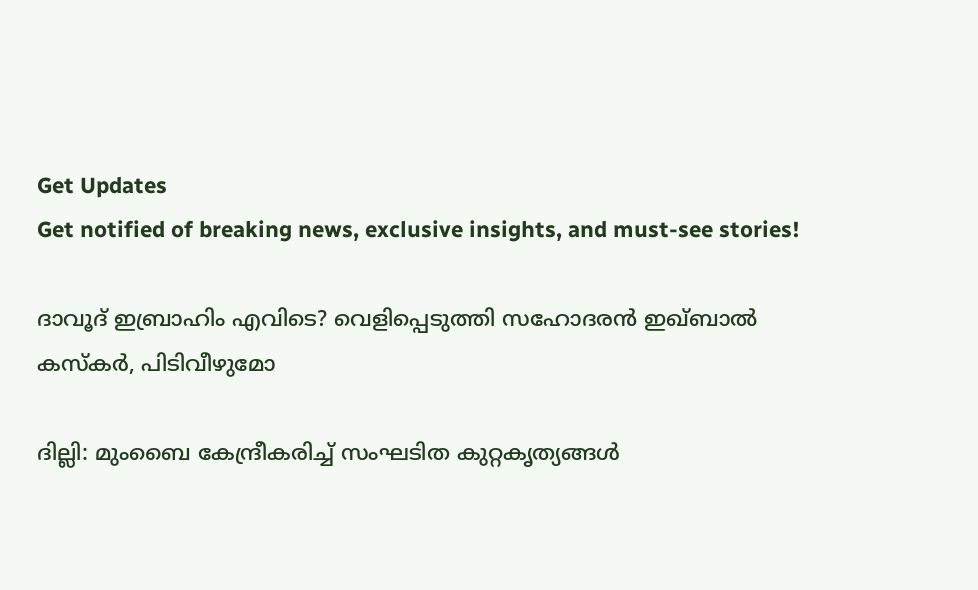Get Updates
Get notified of breaking news, exclusive insights, and must-see stories!

ദാവൂദ് ഇബ്രാഹിം എവിടെ? വെളിപ്പെടുത്തി സഹോദരന്‍ ഇഖ്ബാല്‍ കസ്‌കര്‍, പിടിവീഴുമോ

ദില്ലി: മുംബൈ കേന്ദ്രീകരിച്ച് സംഘടിത കുറ്റകൃത്യങ്ങള്‍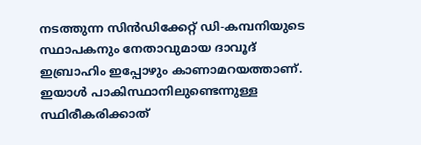നടത്തുന്ന സിന്‍ഡിക്കേറ്റ് ഡി-കമ്പനിയുടെ സ്ഥാപകനും നേതാവുമായ ദാവൂദ് ഇബ്രാഹിം ഇപ്പോഴും കാണാമറയത്താണ്. ഇയാള്‍ പാകിസ്ഥാനിലുണ്ടെന്നുള്ള സ്ഥിരീകരിക്കാത്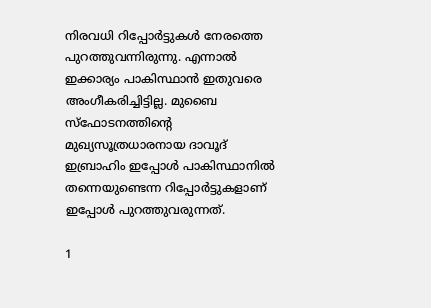നിരവധി റിപ്പോര്‍ട്ടുകള്‍ നേരത്തെ പുറത്തുവന്നിരുന്നു. എന്നാല്‍ ഇക്കാര്യം പാകിസ്ഥാന്‍ ഇതുവരെ അംഗീകരിച്ചിട്ടില്ല. മുബൈ സ്‌ഫോടനത്തിന്റെ മുഖ്യസൂത്രധാരനായ ദാവൂദ് ഇബ്രാഹിം ഇപ്പോള്‍ പാകിസ്ഥാനില്‍ തന്നെയുണ്ടെന്ന റിപ്പോര്‍ട്ടുകളാണ് ഇപ്പോള്‍ പുറത്തുവരുന്നത്.

1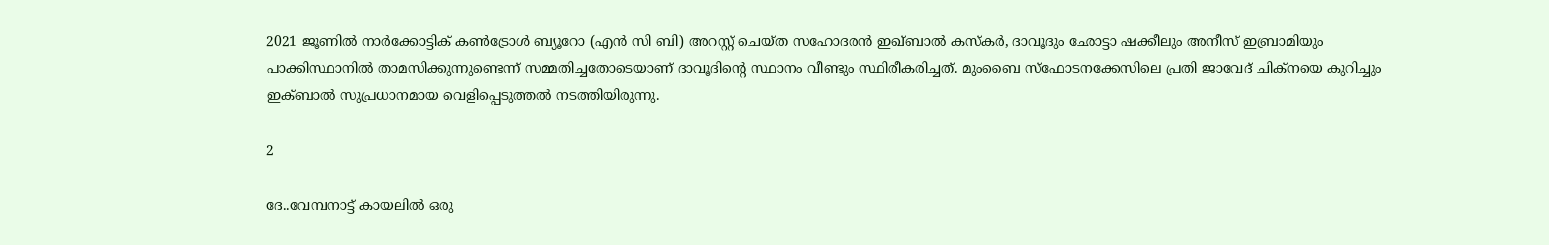2021 ജൂണില്‍ നാര്‍ക്കോട്ടിക് കണ്‍ട്രോള്‍ ബ്യൂറോ (എന്‍ സി ബി) അറസ്റ്റ് ചെയ്ത സഹോദരന്‍ ഇഖ്ബാല്‍ കസ്‌കര്‍, ദാവൂദും ഛോട്ടാ ഷക്കീലും അനീസ് ഇബ്രാമിയും പാക്കിസ്ഥാനില്‍ താമസിക്കുന്നുണ്ടെന്ന് സമ്മതിച്ചതോടെയാണ് ദാവൂദിന്റെ സ്ഥാനം വീണ്ടും സ്ഥിരീകരിച്ചത്. മുംബൈ സ്ഫോടനക്കേസിലെ പ്രതി ജാവേദ് ചിക്നയെ കുറിച്ചും ഇക്ബാല്‍ സുപ്രധാനമായ വെളിപ്പെടുത്തല്‍ നടത്തിയിരുന്നു.

2

ദേ..വേമ്പനാട്ട് കായലിൽ ഒരു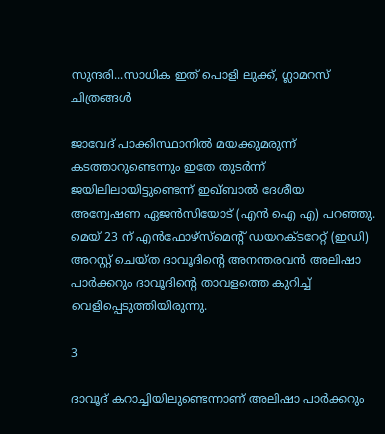സുന്ദരി...സാധിക ഇത് പൊളി ലുക്ക്, ഗ്ലാമറസ് ചിത്രങ്ങൾ

ജാവേദ് പാക്കിസ്ഥാനില്‍ മയക്കുമരുന്ന് കടത്താറുണ്ടെന്നും ഇതേ തുടര്‍ന്ന് ജയിലിലായിട്ടുണ്ടെന്ന് ഇഖ്ബാല്‍ ദേശീയ അന്വേഷണ ഏജന്‍സിയോട് (എന്‍ ഐ എ) പറഞ്ഞു. മെയ് 23 ന് എന്‍ഫോഴ്സ്മെന്റ് ഡയറക്ടറേറ്റ് (ഇഡി) അറസ്റ്റ് ചെയ്ത ദാവൂദിന്റെ അനന്തരവന്‍ അലിഷാ പാര്‍ക്കറും ദാവൂദിന്റെ താവളത്തെ കുറിച്ച് വെളിപ്പെടുത്തിയിരുന്നു.

3

ദാവൂദ് കറാച്ചിയിലുണ്ടെന്നാണ് അലിഷാ പാര്‍ക്കറും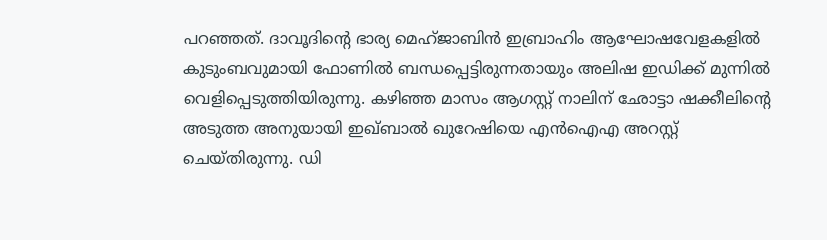പറഞ്ഞത്. ദാവൂദിന്റെ ഭാര്യ മെഹ്ജാബിന്‍ ഇബ്രാഹിം ആഘോഷവേളകളില്‍ കുടുംബവുമായി ഫോണില്‍ ബന്ധപ്പെട്ടിരുന്നതായും അലിഷ ഇഡിക്ക് മുന്നില്‍ വെളിപ്പെടുത്തിയിരുന്നു. കഴിഞ്ഞ മാസം ആഗസ്റ്റ് നാലിന് ഛോട്ടാ ഷക്കീലിന്റെ അടുത്ത അനുയായി ഇഖ്ബാല്‍ ഖുറേഷിയെ എന്‍ഐഎ അറസ്റ്റ് ചെയ്തിരുന്നു. ഡി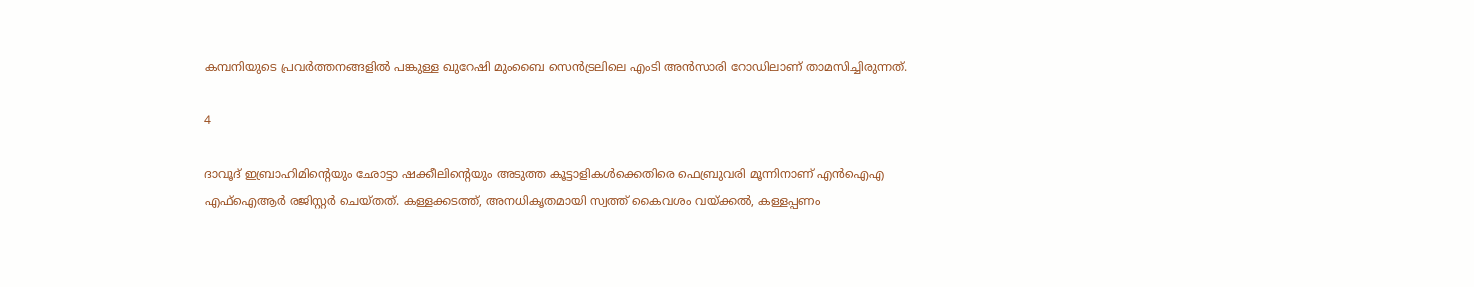കമ്പനിയുടെ പ്രവര്‍ത്തനങ്ങളില്‍ പങ്കുള്ള ഖുറേഷി മുംബൈ സെന്‍ട്രലിലെ എംടി അന്‍സാരി റോഡിലാണ് താമസിച്ചിരുന്നത്.

4

ദാവൂദ് ഇബ്രാഹിമിന്റെയും ഛോട്ടാ ഷക്കീലിന്റെയും അടുത്ത കൂട്ടാളികള്‍ക്കെതിരെ ഫെബ്രുവരി മൂന്നിനാണ് എന്‍ഐഎ എഫ്‌ഐആര്‍ രജിസ്റ്റര്‍ ചെയ്തത്. കള്ളക്കടത്ത്, അനധികൃതമായി സ്വത്ത് കൈവശം വയ്ക്കല്‍, കള്ളപ്പണം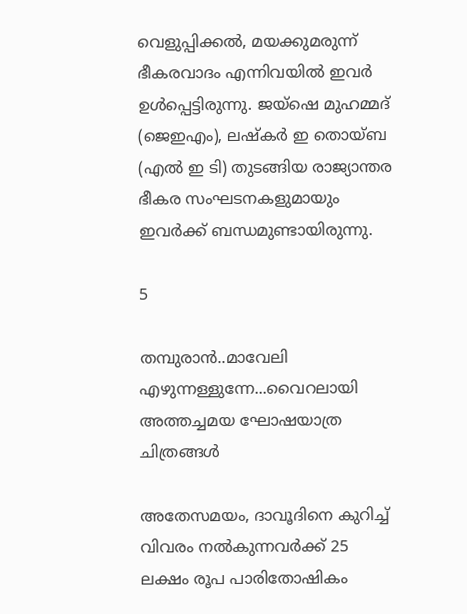വെളുപ്പിക്കല്‍, മയക്കുമരുന്ന് ഭീകരവാദം എന്നിവയില്‍ ഇവര്‍ ഉള്‍പ്പെട്ടിരുന്നു. ജയ്ഷെ മുഹമ്മദ് (ജെഇഎം), ലഷ്‌കര്‍ ഇ തൊയ്ബ (എല്‍ ഇ ടി) തുടങ്ങിയ രാജ്യാന്തര ഭീകര സംഘടനകളുമായും ഇവര്‍ക്ക് ബന്ധമുണ്ടായിരുന്നു.

5

തമ്പുരാൻ..മാവേലി എഴുന്നള്ളുന്നേ...വൈറലായി അത്തച്ചമയ ഘോഷയാത്ര ചിത്രങ്ങൾ

അതേസമയം, ദാവൂദിനെ കുറിച്ച് വിവരം നല്‍കുന്നവര്‍ക്ക് 25 ലക്ഷം രൂപ പാരിതോഷികം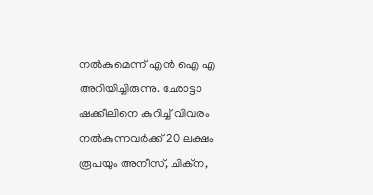നല്‍കുമെന്ന് എന്‍ ഐ എ അറിയിച്ചിരുന്നു. ഛോട്ടാ ഷക്കീലിനെ കുറിച്ച് വിവരം നല്‍കുന്നവര്‍ക്ക് 20 ലക്ഷം രൂപയും അനീസ്, ചിക്‌ന,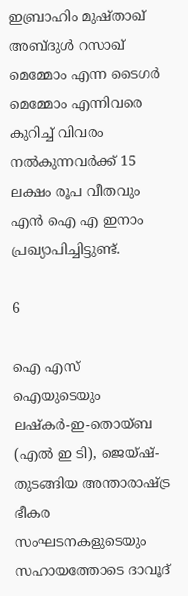ഇബ്രാഹിം മുഷ്താഖ് അബ്ദുള്‍ റസാഖ് മെമ്മോം എന്ന ടൈഗര്‍ മെമ്മോം എന്നിവരെ കുറിച്ച് വിവരം നല്‍കുന്നവര്‍ക്ക് 15 ലക്ഷം രൂപ വീതവും എന്‍ ഐ എ ഇനാം പ്രഖ്യാപിച്ചിട്ടുണ്ട്.

6

ഐ എസ് ഐയുടെയും ലഷ്‌കര്‍-ഇ-തൊയ്ബ (എല്‍ ഇ ടി), ജെയ്ഷ്- തുടങ്ങിയ അന്താരാഷ്ട്ര ഭീകര സംഘടനകളുടെയും സഹായത്തോടെ ദാവൂദ്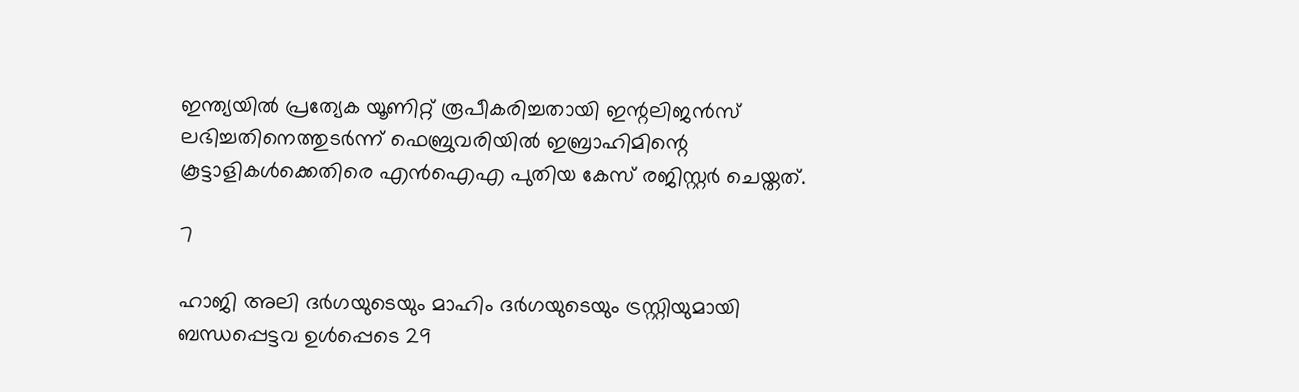ഇന്ത്യയില്‍ പ്രത്യേക യൂണിറ്റ് രൂപീകരിച്ചതായി ഇന്റലിജന്‍സ് ലഭിച്ചതിനെത്തുടര്‍ന്ന് ഫെബ്രുവരിയില്‍ ഇബ്രാഹിമിന്റെ കൂട്ടാളികള്‍ക്കെതിരെ എന്‍ഐഎ പുതിയ കേസ് രജിസ്റ്റര്‍ ചെയ്തത്.

7

ഹാജി അലി ദര്‍ഗയുടെയും മാഹിം ദര്‍ഗയുടെയും ട്രസ്റ്റിയുമായി ബന്ധപ്പെട്ടവ ഉള്‍പ്പെടെ 29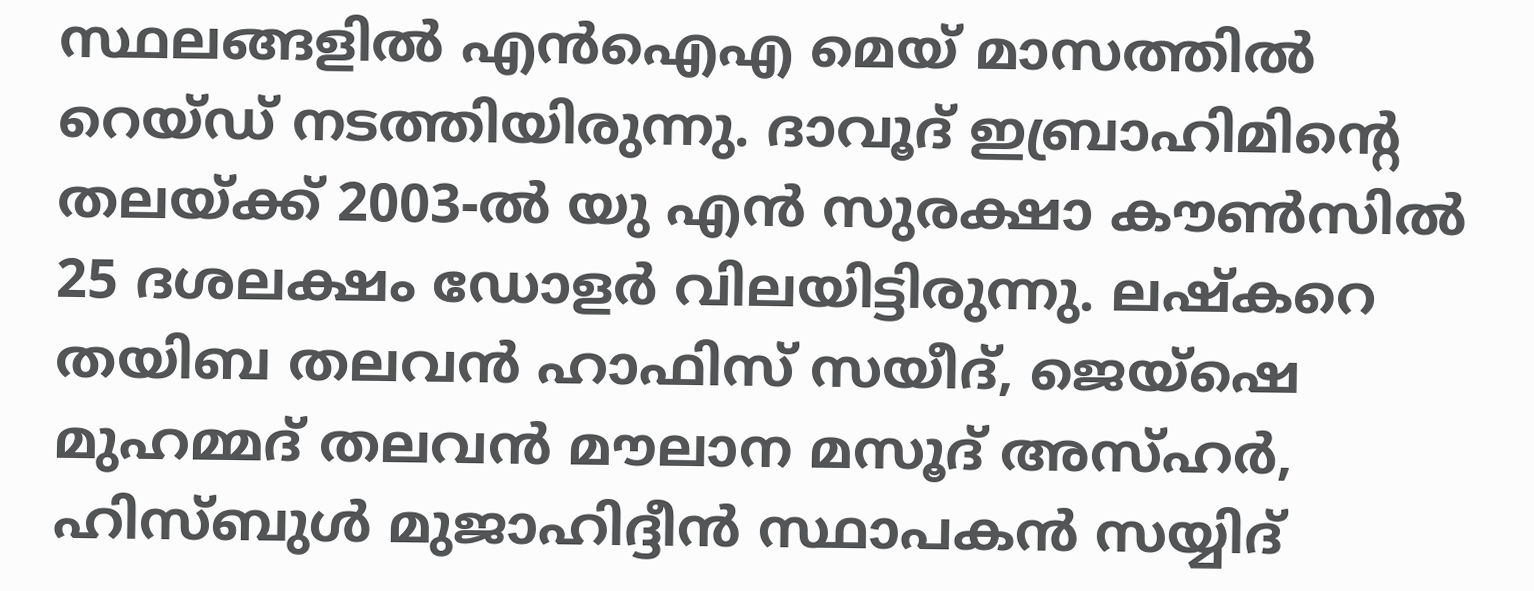സ്ഥലങ്ങളില്‍ എന്‍ഐഎ മെയ് മാസത്തില്‍ റെയ്ഡ് നടത്തിയിരുന്നു. ദാവൂദ് ഇബ്രാഹിമിന്റെ തലയ്ക്ക് 2003-ല്‍ യു എന്‍ സുരക്ഷാ കൗണ്‍സില്‍ 25 ദശലക്ഷം ഡോളര്‍ വിലയിട്ടിരുന്നു. ലഷ്‌കറെ തയിബ തലവന്‍ ഹാഫിസ് സയീദ്, ജെയ്ഷെ മുഹമ്മദ് തലവന്‍ മൗലാന മസൂദ് അസ്ഹര്‍, ഹിസ്ബുള്‍ മുജാഹിദ്ദീന്‍ സ്ഥാപകന്‍ സയ്യിദ്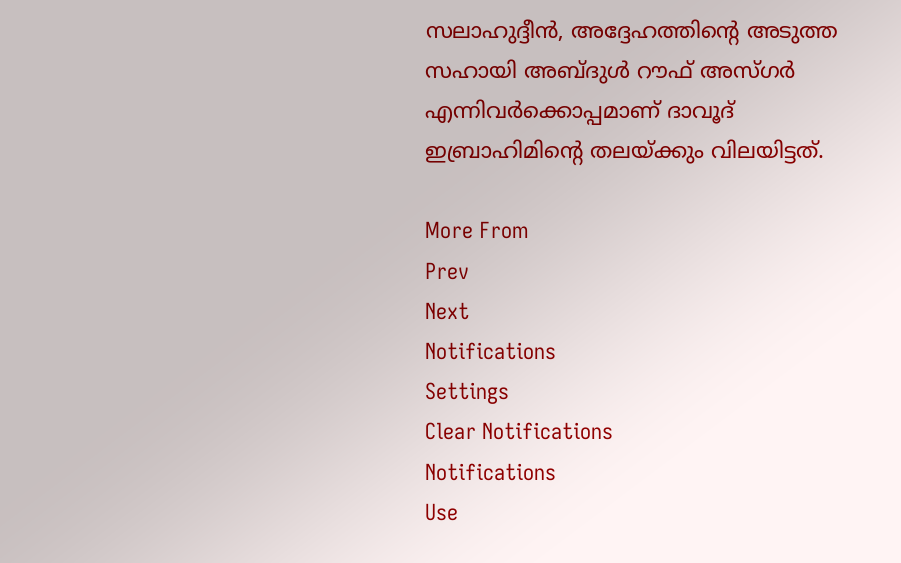സലാഹുദ്ദീന്‍, അദ്ദേഹത്തിന്റെ അടുത്ത സഹായി അബ്ദുള്‍ റൗഫ് അസ്ഗര്‍ എന്നിവര്‍ക്കൊപ്പമാണ് ദാവൂദ് ഇബ്രാഹിമിന്റെ തലയ്ക്കും വിലയിട്ടത്.

More From
Prev
Next
Notifications
Settings
Clear Notifications
Notifications
Use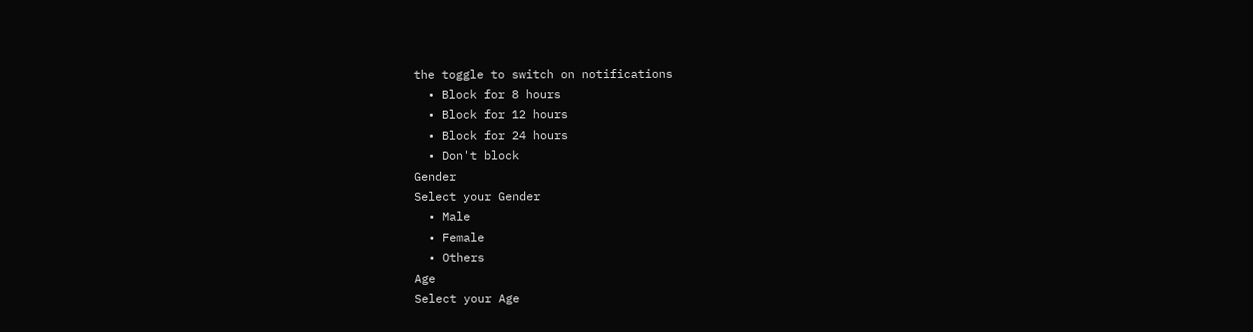the toggle to switch on notifications
  • Block for 8 hours
  • Block for 12 hours
  • Block for 24 hours
  • Don't block
Gender
Select your Gender
  • Male
  • Female
  • Others
Age
Select your Age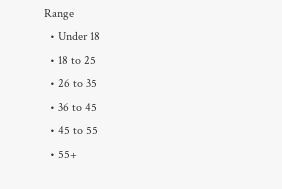Range
  • Under 18
  • 18 to 25
  • 26 to 35
  • 36 to 45
  • 45 to 55
  • 55+